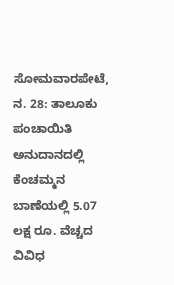ಸೋಮವಾರಪೇಟೆ, ನ. 28: ತಾಲೂಕು ಪಂಚಾಯಿತಿ ಅನುದಾನದಲ್ಲಿ ಕೆಂಚಮ್ಮನ ಬಾಣೆಯಲ್ಲಿ 5.07 ಲಕ್ಷ ರೂ. ವೆಚ್ಚದ ವಿವಿಧ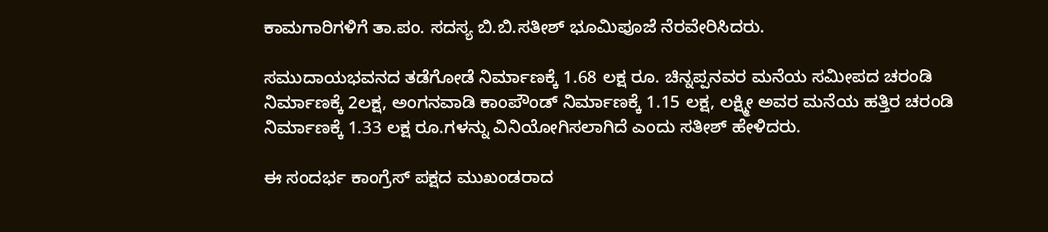ಕಾಮಗಾರಿಗಳಿಗೆ ತಾ.ಪಂ. ಸದಸ್ಯ ಬಿ.ಬಿ.ಸತೀಶ್ ಭೂಮಿಪೂಜೆ ನೆರವೇರಿಸಿದರು.

ಸಮುದಾಯಭವನದ ತಡೆಗೋಡೆ ನಿರ್ಮಾಣಕ್ಕೆ 1.68 ಲಕ್ಷ ರೂ. ಚಿನ್ನಪ್ಪನವರ ಮನೆಯ ಸಮೀಪದ ಚರಂಡಿ ನಿರ್ಮಾಣಕ್ಕೆ 2ಲಕ್ಷ, ಅಂಗನವಾಡಿ ಕಾಂಪೌಂಡ್ ನಿರ್ಮಾಣಕ್ಕೆ 1.15 ಲಕ್ಷ, ಲಕ್ಷ್ಮೀ ಅವರ ಮನೆಯ ಹತ್ತಿರ ಚರಂಡಿ ನಿರ್ಮಾಣಕ್ಕೆ 1.33 ಲಕ್ಷ ರೂ.ಗಳನ್ನು ವಿನಿಯೋಗಿಸಲಾಗಿದೆ ಎಂದು ಸತೀಶ್ ಹೇಳಿದರು.

ಈ ಸಂದರ್ಭ ಕಾಂಗ್ರೆಸ್ ಪಕ್ಷದ ಮುಖಂಡರಾದ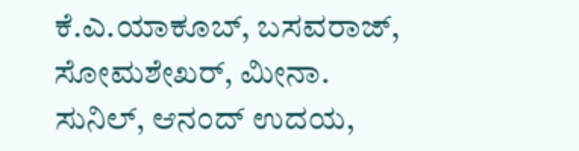ಕೆ.ಎ.ಯಾಕೂಬ್, ಬಸವರಾಜ್, ಸೋಮಶೇಖರ್, ಮೀನಾ. ಸುನಿಲ್, ಆನಂದ್ ಉದಯ,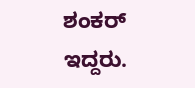ಶಂಕರ್ ಇದ್ದರು.